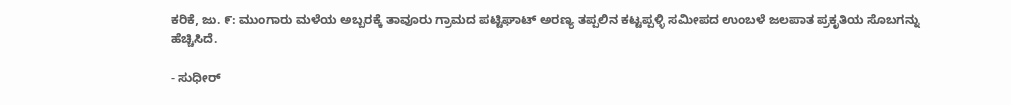ಕರಿಕೆ, ಜು. ೯: ಮುಂಗಾರು ಮಳೆಯ ಅಬ್ಬರಕ್ಕೆ ತಾವೂರು ಗ್ರಾಮದ ಪಟ್ಟಿಘಾಟ್ ಅರಣ್ಯ ತಪ್ಪಲಿನ ಕಟ್ಟಪ್ಪಳ್ಳಿ ಸಮೀಪದ ಉಂಬಳೆ ಜಲಪಾತ ಪ್ರಕೃತಿಯ ಸೊಬಗನ್ನು ಹೆಚ್ಚಿಸಿದೆ.

- ಸುಧೀರ್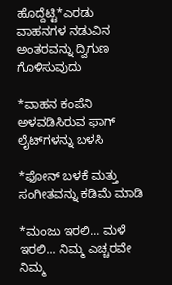ಹೊದ್ದೆಟ್ಟಿ*ಎರಡು ವಾಹನಗಳ ನಡುವಿನ ಅಂತರವನ್ನು ದ್ವಿಗುಣ ಗೊಳಿಸುವುದು

*ವಾಹನ ಕಂಪೆನಿ ಅಳವಡಿಸಿರುವ ಫಾಗ್ ಲೈಟ್‌ಗಳನ್ನು ಬಳಸಿ

*ಫೋನ್ ಬಳಕೆ ಮತ್ತು ಸಂಗೀತವನ್ನು ಕಡಿಮೆ ಮಾಡಿ

*ಮಂಜು ಇರಲಿ... ಮಳೆ ಇರಲಿ... ನಿಮ್ಮ ಎಚ್ಚರವೇ ನಿಮ್ಮ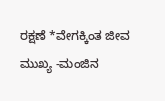ರಕ್ಷಣೆ *ವೇಗಕ್ಕಿಂತ ಜೀವ ಮುಖ್ಯ -ಮಂಜಿನ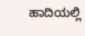ಹಾದಿಯಲ್ಲಿ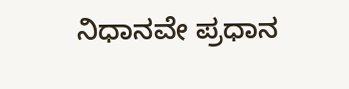ನಿಧಾನವೇ ಪ್ರಧಾನ